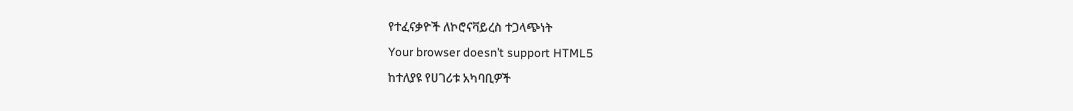የተፈናቃዮች ለኮሮናቫይረስ ተጋላጭነት
Your browser doesn’t support HTML5
ከተለያዩ የሀገሪቱ አካባቢዎች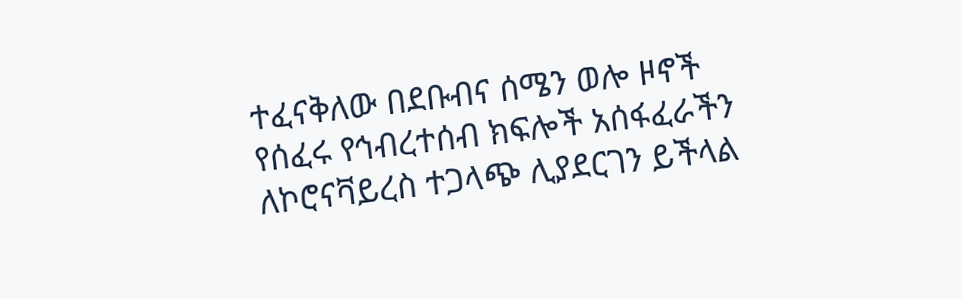ተፈናቅለው በደቡብና ሰሜን ወሎ ዞኖች የሰፈሩ የኅብረተሰብ ክፍሎች አሰፋፈራችን ለኮሮናቫይረስ ተጋላጭ ሊያደርገን ይችላል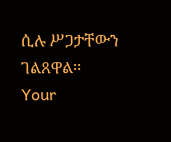ሲሉ ሥጋታቸውን ገልጸዋል፡፡
Your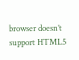browser doesn’t support HTML5